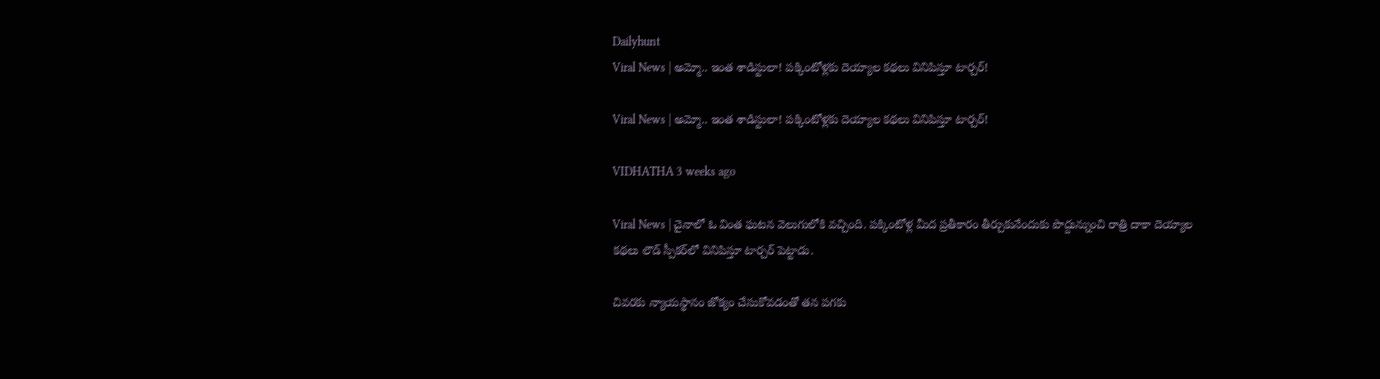Dailyhunt
Viral News | అమ్మో.. ఇంత శాడిస్టులా! పక్కింటోళ్లకు దెయ్యాల కథలు వినిపిస్తూ టార్చర్!

Viral News | అమ్మో.. ఇంత శాడిస్టులా! పక్కింటోళ్లకు దెయ్యాల కథలు వినిపిస్తూ టార్చర్!

VIDHATHA 3 weeks ago

Viral News | చైనాలో ఓ వింత ఘటన వెలుగులోకి వచ్చింది. పక్కింటోళ్ల మీద ప్రతీకారం తీర్చుకునేందుకు పొద్దున్నుంచి రాత్రి దాకా దెయ్యాల కథలు లౌడ్ స్పీకర్‌లో వినిపిస్తూ టార్చర్ పెట్టాడు.

చివరకు న్యాయస్థానం జోక్యం చేసుకోవడంతో తన పగకు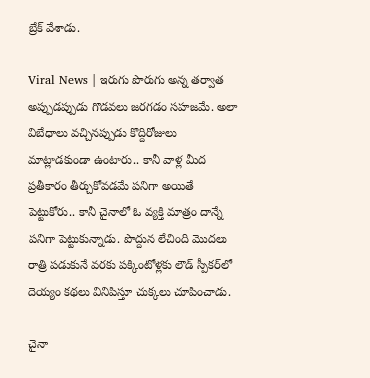బ్రేక్ వేశాడు.

Viral News | ఇరుగు పొరుగు అన్న తర్వాత అప్పుడప్పుడు గొడవలు జరగడం సహజమే. అలా విబేధాలు వచ్చినప్పుడు కొద్దిరోజులు మాట్లాడకుండా ఉంటారు.. కానీ వాళ్ల మీద ప్రతీకారం తీర్చుకోవడమే పనిగా అయితే పెట్టుకోరు.. కానీ చైనాలో ఓ వ్యక్తి మాత్రం దాన్నే పనిగా పెట్టుకున్నాడు. పొద్దున లేచింది మొదలు రాత్రి పడుకునే వరకు పక్కింటోళ్లకు లౌడ్ స్పీకర్‌లో దెయ్యం కథలు వినిపిస్తూ చుక్కలు చూపించాడు.

చైనా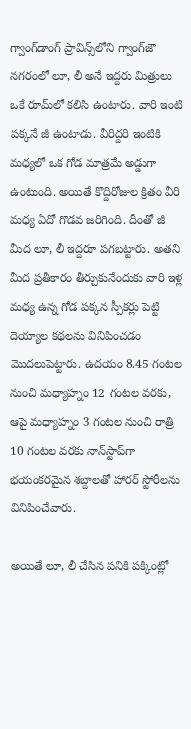గ్వాంగ్‌డాంగ్ ప్రావిన్స్‌లోని గ్వాంగ్‌జౌ నగరంలో లూ, లీ అనే ఇద్దరు మిత్రులు ఒకే రూమ్‌లో కలిసి ఉంటారు. వారి ఇంటి పక్కనే జీ ఉంటాడు. వీరిద్దరి ఇంటికి మధ్యలో ఒక గోడ మాత్రమే అడ్డుగా ఉంటుంది. అయితే కొద్దిరోజుల క్రితం వీరి మధ్య ఏదో గొడవ జరిగింది. దీంతో జీ మీద లూ, లీ ఇద్దరూ పగబట్టారు. అతని మీద ప్రతీకారం తీర్చుకునేందుకు వారి ఇళ్ల మధ్య ఉన్న గోడ పక్కన స్పీకర్లు పెట్టి దెయ్యాల కథలను వినిపించడం మొదలుపెట్టారు. ఉదయం 8.45 గంటల నుంచి మధ్యాహ్నం 12 గంటల వరకు, ఆపై మధ్యాహ్నం 3 గంటల నుంచి రాత్రి 10 గంటల వరకు నాన్‌స్టాప్‌గా భయంకరమైన శబ్దాలతో హారర్ స్టోరీలను వినిపించేవారు.

అయితే లూ, లీ చేసిన పనికి పక్కింట్లో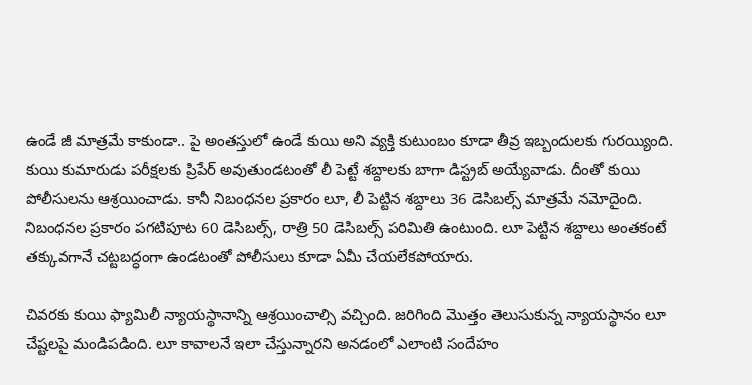ఉండే జీ మాత్రమే కాకుండా.. పై అంతస్తులో ఉండే కుయి అని వ్యక్తి కుటుంబం కూడా తీవ్ర ఇబ్బందులకు గురయ్యింది. కుయి కుమారుడు పరీక్షలకు ప్రిపేర్ అవుతుండటంతో లీ పెట్టే శబ్దాలకు బాగా డిస్ట్రబ్ అయ్యేవాడు. దీంతో కుయి పోలీసులను ఆశ్రయించాడు. కానీ నిబంధనల ప్రకారం లూ, లీ పెట్టిన శబ్దాలు 36 డెసిబల్స్ మాత్రమే నమోదైంది. నిబంధనల ప్రకారం పగటిపూట 60 డెసిబల్స్, రాత్రి 50 డెసిబల్స్ పరిమితి ఉంటుంది. లూ పెట్టిన శబ్దాలు అంతకంటే తక్కువగానే చట్టబద్ధంగా ఉండటంతో పోలీసులు కూడా ఏమీ చేయలేకపోయారు.

చివరకు కుయి ఫ్యామిలీ న్యాయస్థానాన్ని ఆశ్రయించాల్సి వచ్చింది. జరిగింది మొత్తం తెలుసుకున్న న్యాయస్థానం లూ చేష్టలపై మండిపడింది. లూ కావాలనే ఇలా చేస్తున్నారని అనడంలో ఎలాంటి సందేహం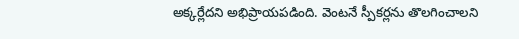అక్కర్లేదని అభిప్రాయపడింది. వెంటనే స్పీకర్లను తొలగించాలని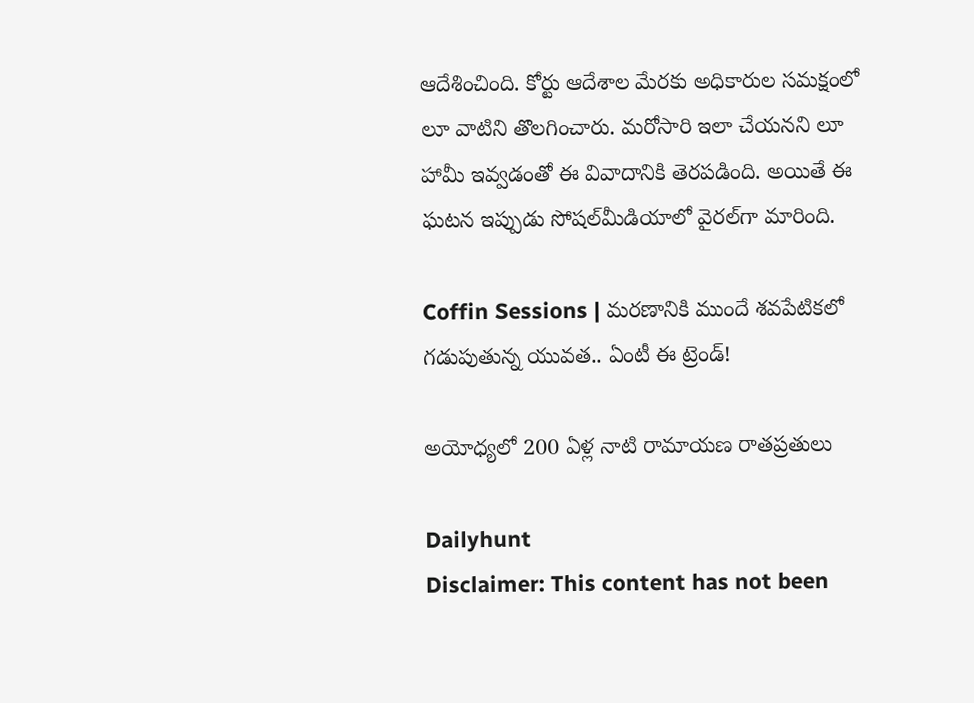ఆదేశించింది. కోర్టు ఆదేశాల మేరకు అధికారుల సమక్షంలో లూ వాటిని తొలగించారు. మరోసారి ఇలా చేయనని లూ హామీ ఇవ్వడంతో ఈ వివాదానికి తెరపడింది. అయితే ఈ ఘటన ఇప్పుడు సోషల్‌మీడియాలో వైరల్‌గా మారింది.

Coffin Sessions | మరణానికి ముందే శవపేటికలో గడుపుతున్న యువత.. ఏంటీ ఈ ట్రెండ్!

అయోధ్యలో 200 ఏళ్ల నాటి రామాయణ రాతప్రతులు

Dailyhunt
Disclaimer: This content has not been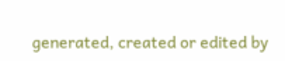generated, created or edited by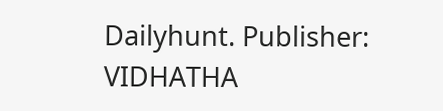Dailyhunt. Publisher: VIDHATHA